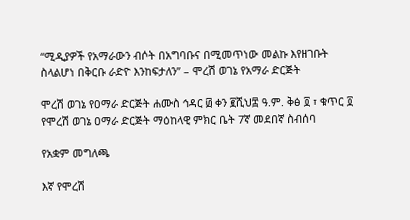“ሚዲያዎች የአማራውን ብሶት በአግባቡና በሚመጥነው መልኩ እየዘገቡት ስላልሆነ በቅርቡ ራድዮ እንከፍታለን” – ሞረሽ ወገኔ የአማራ ድርጅት

ሞረሽ ወገኔ የዐማራ ድርጅት ሐሙስ ኅዳር ፴ ቀን ፪ሺህ፰ ዓ.ም. ቅፅ ፬ ፣ ቁጥር ፬
የሞረሽ ወገኔ ዐማራ ድርጅት ማዕከላዊ ምክር ቤት 7ኛ መደበኛ ስብሰባ

የአቋም መግለጫ

እኛ የሞረሽ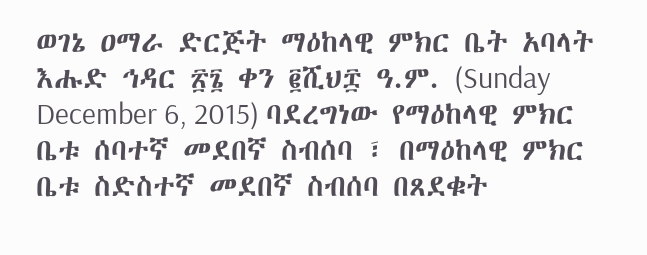ወገኔ ዐማራ ድርጅት ማዕከላዊ ምክር ቤት አባላት እሑድ ኅዳር ፳፮ ቀን ፪ሺህ፰ ዓ.ም. (Sunday December 6, 2015) ባደረግነው የማዕከላዊ ምክር ቤቱ ሰባተኛ መደበኛ ስብሰባ ፣ በማዕከላዊ ምክር ቤቱ ስድስተኛ መደበኛ ስብሰባ በጸደቁት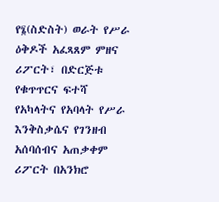የ፮(ስድስት) ወራት የሥራ ዕቅዶች አፈጻጸም ምዘና ሪፖርት፣ በድርጅቱ የቁጥጥርና ፍተሻ የአካላትና የአባላት የሥራ እንቅስቃሴና የገንዘብ አሰባሰብና አጠቃቀም ሪፖርት በአንክሮ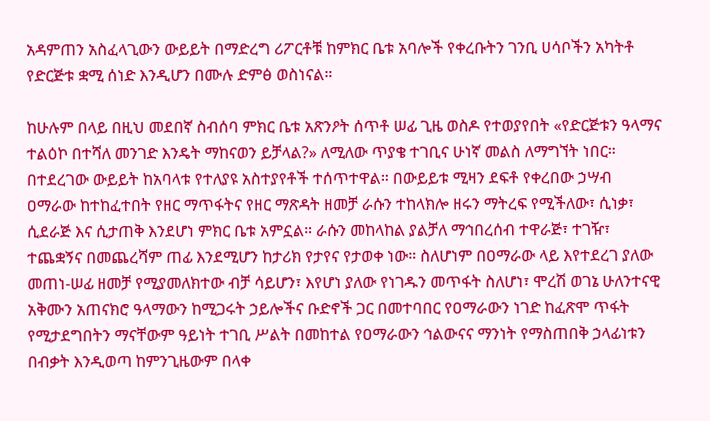አዳምጠን አስፈላጊውን ውይይት በማድረግ ሪፖርቶቹ ከምክር ቤቱ አባሎች የቀረቡትን ገንቢ ሀሳቦችን አካትቶ የድርጅቱ ቋሚ ሰነድ እንዲሆን በሙሉ ድምፅ ወስነናል።

ከሁሉም በላይ በዚህ መደበኛ ስብሰባ ምክር ቤቱ አጽንዖት ሰጥቶ ሠፊ ጊዜ ወስዶ የተወያየበት «የድርጅቱን ዓላማና ተልዕኮ በተሻለ መንገድ እንዴት ማከናወን ይቻላል?» ለሚለው ጥያቄ ተገቢና ሁነኛ መልስ ለማግኘት ነበር። በተደረገው ውይይት ከአባላቱ የተለያዩ አስተያየቶች ተሰጥተዋል። በውይይቱ ሚዛን ደፍቶ የቀረበው ኃሣብ ዐማራው ከተከፈተበት የዘር ማጥፋትና የዘር ማጽዳት ዘመቻ ራሱን ተከላክሎ ዘሩን ማትረፍ የሚችለው፣ ሲነቃ፣ ሲደራጅ እና ሲታጠቅ እንደሆነ ምክር ቤቱ አምኗል። ራሱን መከላከል ያልቻለ ማኅበረሰብ ተዋራጅ፣ ተገዥ፣ ተጨቋኝና በመጨረሻም ጠፊ እንደሚሆን ከታሪክ የታየና የታወቀ ነው። ስለሆነም በዐማራው ላይ እየተደረገ ያለው መጠነ-ሠፊ ዘመቻ የሚያመለክተው ብቻ ሳይሆን፣ እየሆነ ያለው የነገዱን መጥፋት ስለሆነ፣ ሞረሽ ወገኔ ሁለንተናዊ አቅሙን አጠናክሮ ዓላማውን ከሚጋሩት ኃይሎችና ቡድኖች ጋር በመተባበር የዐማራውን ነገድ ከፈጽሞ ጥፋት የሚታደግበትን ማናቸውም ዓይነት ተገቢ ሥልት በመከተል የዐማራውን ኅልውናና ማንነት የማስጠበቅ ኃላፊነቱን በብቃት እንዲወጣ ከምንጊዜውም በላቀ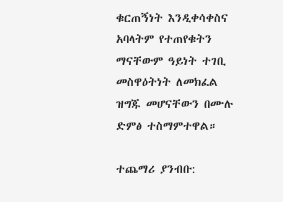ቁርጠኝነት እንዲቀሳቀስና አባላትም የተጠየቁትን ማናቸውም ዓይነት ተገቢ መስዋዕትነት ለመክፈል ዝግጁ መሆናቸውን በሙሉ ድምፅ ተስማምተዋል።

ተጨማሪ ያንብቡ: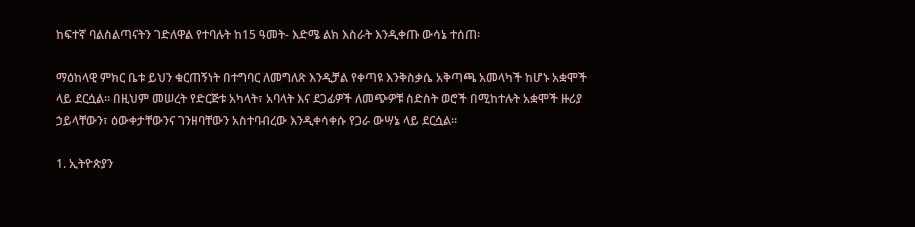ከፍተኛ ባልስልጣናትን ገድለዋል የተባሉት ከ15 ዓመት- እድሜ ልክ እስራት እንዲቀጡ ውሳኔ ተሰጠ፡

ማዕከላዊ ምክር ቤቱ ይህን ቁርጠኝነት በተግባር ለመግለጽ እንዲቻል የቀጣዩ እንቅስቃሴ አቅጣጫ አመላካች ከሆኑ አቋሞች ላይ ደርሷል። በዚህም መሠረት የድርጅቱ አካላት፣ አባላት እና ደጋፊዎች ለመጭዎቹ ስድስት ወሮች በሚከተሉት አቋሞች ዙሪያ ኃይላቸውን፣ ዕውቀታቸውንና ገንዘባቸውን አስተባብረው እንዲቀሳቀሱ የጋራ ውሣኔ ላይ ደርሷል።

1. ኢትዮጵያን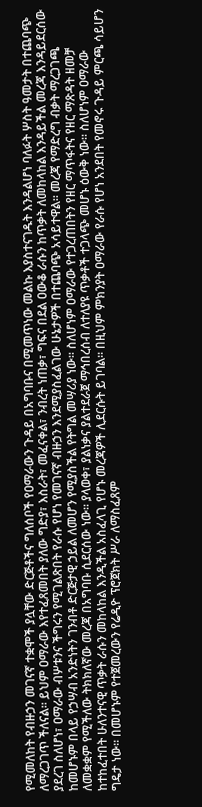የሚመለከት የብዙኃን መገናኛ ተቋሞች ያሏቸው ድርጅቶችና ግለሰቦች የዐማራውን ጉዳይ በአግባቡና በሚመጥነው መልኩ እያስተናገዱት እንዳልሆነ ባለፉት ሦስት ዓመታት በተጨባጭ ለማረጋገጥ ችለናል። ይህም ዐማራው እየተፈጸመበት ያለው ግድያ፣ እስራት፣ መፈናቀል፣ ንብረት ነጠቃ፣ ግፍና በደል ዐውቆ ራሱን ከጥቃት ለመከላከል እንዳይችል መረጃ እንዳይደርሰው ያደረገ ስለሆነ፣ ዐማራው ብሦቱንና ችግሩን የሚገልጽበት የራሱ የሆነ የመገናኛ ብዙኃን እንደሚያስፈልገው ሁኔታዎች በተጨባጭ አሳይተዋል። መረጃ የማድረግ ብቃት ማረጋገጫ ከመሆኑም በላይ የኃሣብ አንድነትን ገንብቶ ድርጅታዊ ኃይል ለመሆን የሚያስችል የትግል መሣሪያ ነው። ስለሆነም ዐማራው የተጋረጠበትን የዘር ማጥፋትና የዘር ማጽዳት ዘመቻ ለመቋቋም የሚችለው ትክክለኛው መረጃ በአግባቡ ሲደርሰው ነው። ያላወቀ፣ ያልነቃና ያልተደራጀ ማኅበረሰብ ለተለያዩ ጥቃቶች ተጋላጭ መሆኑ ዕውቅ ነው። ስለሆነም ዐማራው ከተከፈተበት ሁለንተናዊ ጥቃት ራሱን መከላከል እንዲችል አስፈላጊ የሆኑ መረጃዎች ሊደርሱት ይገባል። በዚህም ምክንያት ዐማራው የራሱ የሆነ አንደበት የመኖሩ ጉዳይ ምርጫ ሳይሆን ግዴታ ነው። በመሆኑም የተጀመረውን የሬዲዮ ፕሮጀክት ሥራ ለማስፈጸም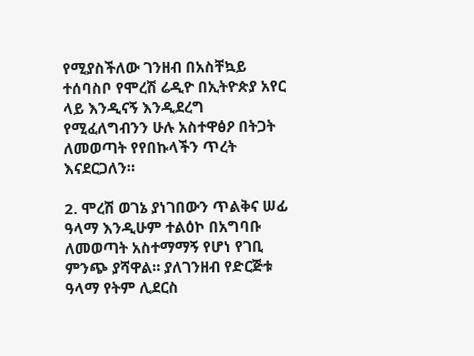የሚያስችለው ገንዘብ በአስቸኳይ ተሰባስቦ የሞረሽ ሬዲዮ በኢትዮጵያ አየር ላይ እንዲናኝ እንዲደረግ የሚፈለግብንን ሁሉ አስተዋፅዖ በትጋት ለመወጣት የየበኩላችን ጥረት እናደርጋለን።

2. ሞረሽ ወገኔ ያነገበውን ጥልቅና ሠፊ ዓላማ እንዲሁም ተልዕኮ በአግባቡ ለመወጣት አስተማማኝ የሆነ የገቢ ምንጭ ያሻዋል። ያለገንዘብ የድርጅቱ ዓላማ የትም ሊደርስ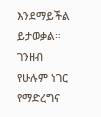እንደማይችል ይታወቃል። ገንዘብ የሁሉም ነገር የማድረግና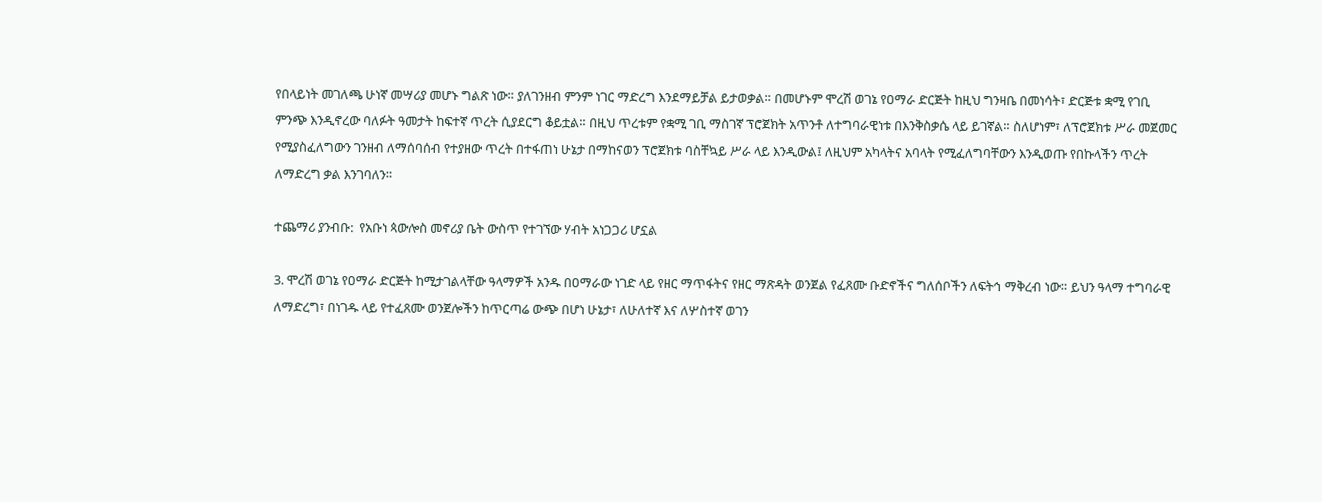የበላይነት መገለጫ ሁነኛ መሣሪያ መሆኑ ግልጽ ነው። ያለገንዘብ ምንም ነገር ማድረግ እንደማይቻል ይታወቃል። በመሆኑም ሞረሽ ወገኔ የዐማራ ድርጅት ከዚህ ግንዛቤ በመነሳት፣ ድርጅቱ ቋሚ የገቢ ምንጭ እንዲኖረው ባለፉት ዓመታት ከፍተኛ ጥረት ሲያደርግ ቆይቷል። በዚህ ጥረቱም የቋሚ ገቢ ማስገኛ ፕሮጀክት አጥንቶ ለተግባራዊነቱ በእንቅስቃሴ ላይ ይገኛል። ስለሆነም፣ ለፕሮጀክቱ ሥራ መጀመር የሚያስፈለግውን ገንዘብ ለማሰባሰብ የተያዘው ጥረት በተፋጠነ ሁኔታ በማከናወን ፕሮጀክቱ ባስቸኳይ ሥራ ላይ እንዲውል፤ ለዚህም አካላትና አባላት የሚፈለግባቸውን እንዲወጡ የበኩላችን ጥረት ለማድረግ ቃል እንገባለን።

ተጨማሪ ያንብቡ:  የአቡነ ጳውሎስ መኖሪያ ቤት ውስጥ የተገኘው ሃብት አነጋጋሪ ሆኗል

3. ሞረሽ ወገኔ የዐማራ ድርጅት ከሚታገልላቸው ዓላማዎች አንዱ በዐማራው ነገድ ላይ የዘር ማጥፋትና የዘር ማጽዳት ወንጀል የፈጸሙ ቡድኖችና ግለሰቦችን ለፍትኅ ማቅረብ ነው። ይህን ዓላማ ተግባራዊ ለማድረግ፣ በነገዱ ላይ የተፈጸሙ ወንጀሎችን ከጥርጣሬ ውጭ በሆነ ሁኔታ፣ ለሁለተኛ እና ለሦስተኛ ወገን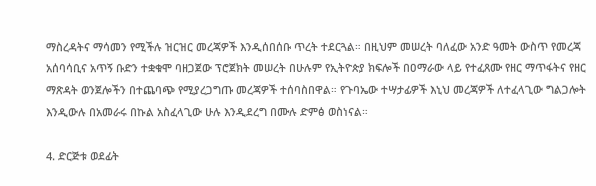ማስረዳትና ማሳመን የሚችሉ ዝርዝር መረጃዎች እንዲሰበሰቡ ጥረት ተደርጓል። በዚህም መሠረት ባለፈው አንድ ዓመት ውስጥ የመረጃ አሰባሳቢና አጥኝ ቡድን ተቋቁሞ ባዘጋጀው ፕሮጀክት መሠረት በሁሉም የኢትዮጵያ ክፍሎች በዐማራው ላይ የተፈጸሙ የዘር ማጥፋትና የዘር ማጽዳት ወንጀሎችን በተጨባጭ የሚያረጋግጡ መረጃዎች ተሰባስበዋል። የጉባኤው ተሣታፊዎች እኒህ መረጃዎች ለተፈላጊው ግልጋሎት እንዲውሉ በአመራሩ በኩል አስፈላጊው ሁሉ እንዲደረግ በሙሉ ድምፅ ወስነናል።

4. ድርጅቱ ወደፊት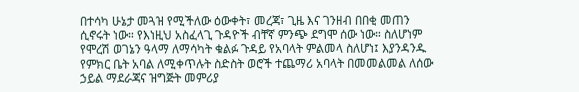በተሳካ ሁኔታ መጓዝ የሚችለው ዕውቀት፣ መረጃ፣ ጊዜ እና ገንዘብ በበቂ መጠን ሲኖሩት ነው። የእነዚህ አስፈላጊ ጉዳዮች ብቸኛ ምንጭ ደግሞ ሰው ነው። ስለሆነም የሞረሽ ወገኔን ዓላማ ለማሳካት ቁልፉ ጉዳይ የአባላት ምልመላ ስለሆነ፤ እያንዳንዱ የምክር ቤት አባል ለሚቀጥሉት ስድስት ወሮች ተጨማሪ አባላት በመመልመል ለሰው ኃይል ማደራጃና ዝግጅት መምሪያ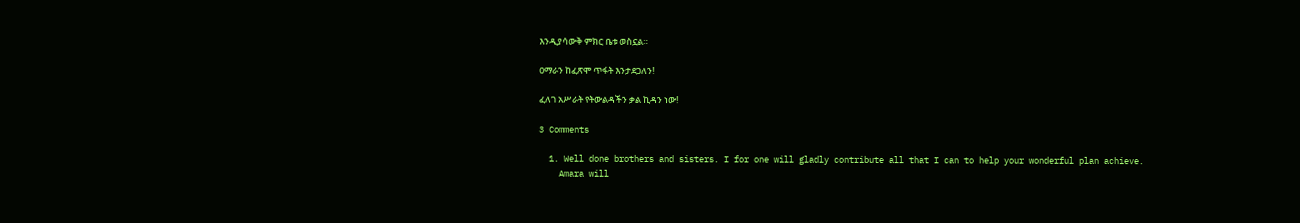እንዲያሳውቅ ምክር ቤቱ ወስኗል።

ዐማራን ከፈጽሞ ጥፋት እንታደጋለን!

ፈለገ አሥራት የትውልዳችን ቃል ኪዳን ነው!

3 Comments

  1. Well done brothers and sisters. I for one will gladly contribute all that I can to help your wonderful plan achieve.
    Amara will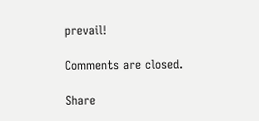prevail!

Comments are closed.

Share